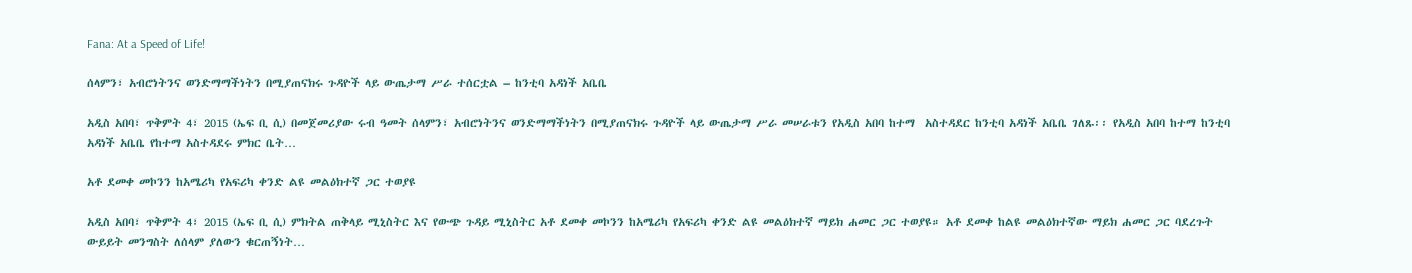Fana: At a Speed of Life!

ሰላምን፣ አብሮነትንና ወንድማማችነትን በሚያጠናክሩ ጉዳዮች ላይ ውጤታማ ሥራ ተሰርቷል – ከንቲባ አዳነች አቤቤ

አዲስ አበባ፣ ጥቅምት 4፣ 2015 (ኤፍ ቢ ሲ) በመጀመሪያው ሩብ ዓመት ሰላምን፣ አብሮነትንና ወንድማማችነትን በሚያጠናክሩ ጉዳዮች ላይ ውጤታማ ሥራ መሠራቱን የአዲስ አበባ ከተማ  አስተዳደር ከንቲባ አዳነች አቤቤ ገለጹ፡፡ የአዲስ አበባ ከተማ ከንቲባ አዳነች አቤቤ የከተማ አስተዳደሩ ምክር ቤት…

አቶ ደመቀ መኮንን ከአሜሪካ የአፍሪካ ቀንድ ልዩ መልዕክተኛ ጋር ተወያዩ

አዲስ አበባ፣ ጥቅምት 4፣ 2015 (ኤፍ ቢ ሲ) ምክትል ጠቅላይ ሚኒስትር እና የውጭ ጉዳይ ሚኒስትር አቶ ደመቀ መኮንን ከአሜሪካ የአፍሪካ ቀንድ ልዩ መልዕክተኛ ማይክ ሐመር ጋር ተወያዩ። አቶ ደመቀ ከልዩ መልዕክተኛው ማይክ ሐመር ጋር ባደረጉት ውይይት መንግስት ለሰላም ያለውን ቁርጠኝነት…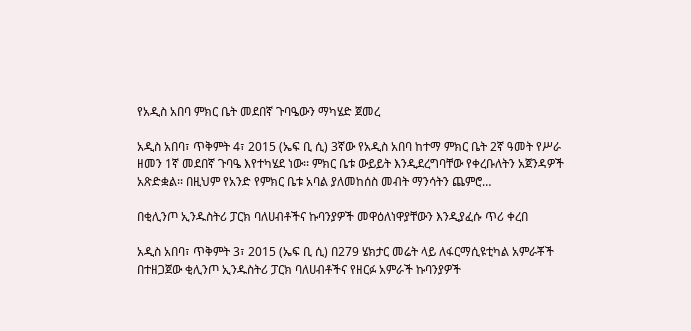የአዲስ አበባ ምክር ቤት መደበኛ ጉባዔውን ማካሄድ ጀመረ

አዲስ አበባ፣ ጥቅምት 4፣ 2015 (ኤፍ ቢ ሲ) 3ኛው የአዲስ አበባ ከተማ ምክር ቤት 2ኛ ዓመት የሥራ ዘመን 1ኛ መደበኛ ጉባዔ እየተካሄደ ነው፡፡ ምክር ቤቱ ውይይት እንዲደረግባቸው የቀረቡለትን አጀንዳዎች አጽድቋል፡፡ በዚህም የአንድ የምክር ቤቱ አባል ያለመከሰስ መብት ማንሳትን ጨምሮ…

በቂሊንጦ ኢንዱስትሪ ፓርክ ባለሀብቶችና ኩባንያዎች መዋዕለነዋያቸውን እንዲያፈሱ ጥሪ ቀረበ

አዲስ አበባ፣ ጥቅምት 3፣ 2015 (ኤፍ ቢ ሲ) በ279 ሄክታር መሬት ላይ ለፋርማሲዩቲካል አምራቾች በተዘጋጀው ቂሊንጦ ኢንዱስትሪ ፓርክ ባለሀብቶችና የዘርፉ አምራች ኩባንያዎች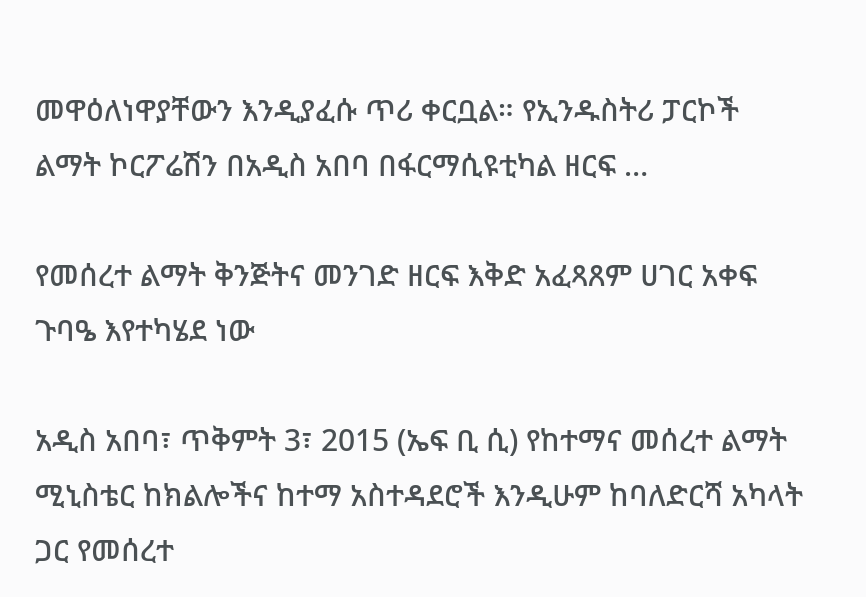መዋዕለነዋያቸውን እንዲያፈሱ ጥሪ ቀርቧል። የኢንዱስትሪ ፓርኮች ልማት ኮርፖሬሽን በአዲስ አበባ በፋርማሲዩቲካል ዘርፍ …

የመሰረተ ልማት ቅንጅትና መንገድ ዘርፍ እቅድ አፈጻጸም ሀገር አቀፍ ጉባዔ እየተካሄደ ነው

አዲስ አበባ፣ ጥቅምት 3፣ 2015 (ኤፍ ቢ ሲ) የከተማና መሰረተ ልማት ሚኒስቴር ከክልሎችና ከተማ አስተዳደሮች እንዲሁም ከባለድርሻ አካላት ጋር የመሰረተ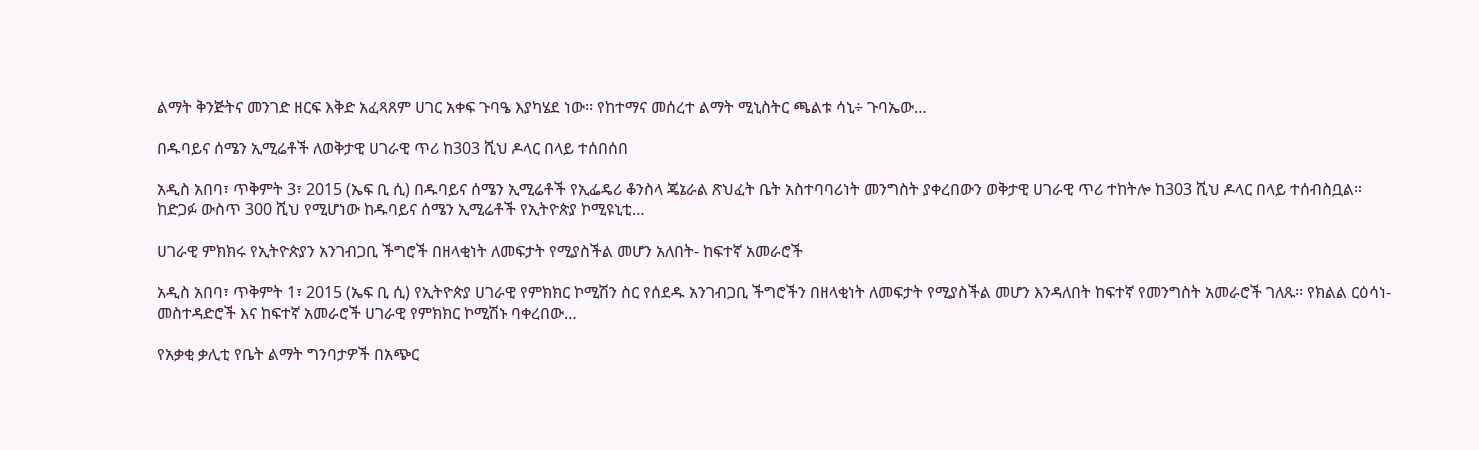ልማት ቅንጅትና መንገድ ዘርፍ እቅድ አፈጻጸም ሀገር አቀፍ ጉባዔ እያካሄደ ነው፡፡ የከተማና መሰረተ ልማት ሚኒስትር ጫልቱ ሳኒ÷ ጉባኤው…

በዱባይና ሰሜን ኢሚሬቶች ለወቅታዊ ሀገራዊ ጥሪ ከ303 ሺህ ዶላር በላይ ተሰበሰበ

አዲስ አበባ፣ ጥቅምት 3፣ 2015 (ኤፍ ቢ ሲ) በዱባይና ሰሜን ኢሚሬቶች የኢፌዴሪ ቆንስላ ጄኔራል ጽህፈት ቤት አስተባባሪነት መንግስት ያቀረበውን ወቅታዊ ሀገራዊ ጥሪ ተከትሎ ከ303 ሺህ ዶላር በላይ ተሰብስቧል። ከድጋፉ ውስጥ 300 ሺህ የሚሆነው ከዱባይና ሰሜን ኢሚሬቶች የኢትዮጵያ ኮሚዩኒቲ…

ሀገራዊ ምክክሩ የኢትዮጵያን አንገብጋቢ ችግሮች በዘላቂነት ለመፍታት የሚያስችል መሆን አለበት- ከፍተኛ አመራሮች

አዲስ አበባ፣ ጥቅምት 1፣ 2015 (ኤፍ ቢ ሲ) የኢትዮጵያ ሀገራዊ የምክክር ኮሚሽን ስር የሰደዱ አንገብጋቢ ችግሮችን በዘላቂነት ለመፍታት የሚያስችል መሆን እንዳለበት ከፍተኛ የመንግስት አመራሮች ገለጹ፡፡ የክልል ርዕሳነ-መስተዳድሮች እና ከፍተኛ አመራሮች ሀገራዊ የምክክር ኮሚሽኑ ባቀረበው…

የአቃቂ ቃሊቲ የቤት ልማት ግንባታዎች በአጭር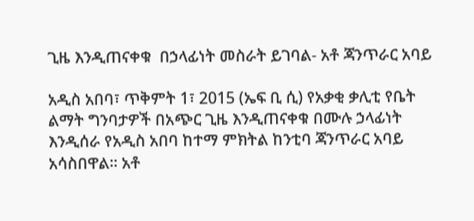ጊዜ እንዲጠናቀቁ  በኃላፊነት መስራት ይገባል- አቶ ጃንጥራር አባይ

አዲስ አበባ፣ ጥቅምት 1፣ 2015 (ኤፍ ቢ ሲ) የአቃቂ ቃሊቲ የቤት ልማት ግንባታዎች በአጭር ጊዜ እንዲጠናቀቁ በሙሉ ኃላፊነት እንዲሰራ የአዲስ አበባ ከተማ ምክትል ከንቲባ ጃንጥራር አባይ አሳስበዋል፡፡ አቶ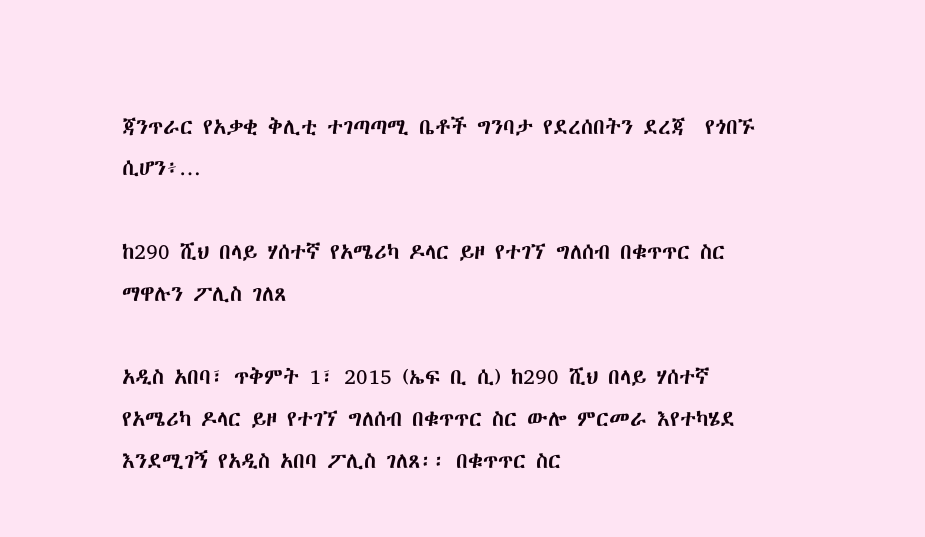ጃንጥራር የአቃቂ ቅሊቲ ተገጣጣሚ ቤቶች ግንባታ የደረሰበትን ደረጃ  የጎበኙ ሲሆን፥…

ከ290 ሺህ በላይ ሃሰተኛ የአሜሪካ ዶላር ይዞ የተገኘ ግለሰብ በቁጥጥር ስር ማዋሉን ፖሊስ ገለጸ

አዲስ አበባ፣ ጥቅምት 1፣ 2015 (ኤፍ ቢ ሲ) ከ290 ሺህ በላይ ሃሰተኛ የአሜሪካ ዶላር ይዞ የተገኘ ግለሰብ በቁጥጥር ስር ውሎ ምርመራ እየተካሄደ እንደሚገኝ የአዲስ አበባ ፖሊስ ገለጸ፡፡ በቁጥጥር ስር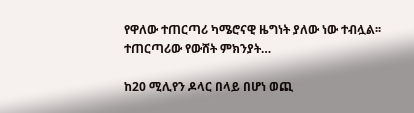የዋለው ተጠርጣሪ ካሜሮናዊ ዜግነት ያለው ነው ተብሏል፡፡ ተጠርጣሪው የውሸት ምክንያት…

ከ20 ሚሊየን ዶላር በላይ በሆነ ወጪ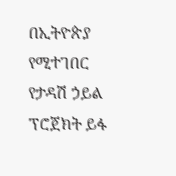በኢትዮጵያ የሚተገበር የታዳሽ ኃይል ፕሮጀክት ይፋ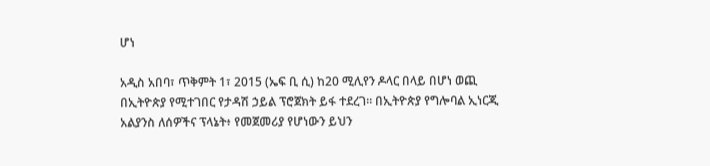ሆነ

አዲስ አበባ፣ ጥቅምት 1፣ 2015 (ኤፍ ቢ ሲ) ከ20 ሚሊየን ዶላር በላይ በሆነ ወጪ በኢትዮጵያ የሚተገበር የታዳሽ ኃይል ፕሮጀክት ይፋ ተደረገ። በኢትዮጵያ የግሎባል ኢነርጂ አልያንስ ለሰዎችና ፕላኔት፥ የመጀመሪያ የሆነውን ይህን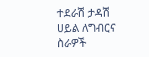ተደራሽ ታዳሽ ሀይል ለግብርና ስራዎች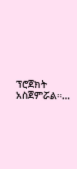ፕሮጀክት አስጀምሯል።…